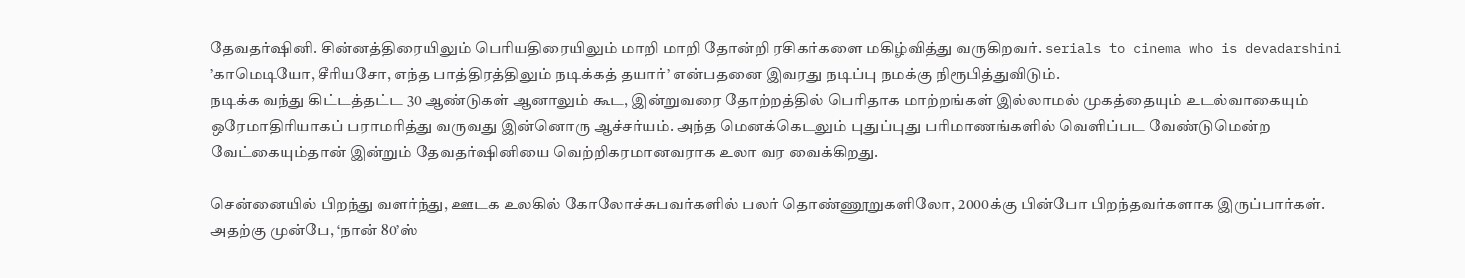தேவதர்ஷினி. சின்னத்திரையிலும் பெரியதிரையிலும் மாறி மாறி தோன்றி ரசிகர்களை மகிழ்வித்து வருகிறவர். serials to cinema who is devadarshini
’காமெடியோ, சீரியசோ, எந்த பாத்திரத்திலும் நடிக்கத் தயார்’ என்பதனை இவரது நடிப்பு நமக்கு நிரூபித்துவிடும்.
நடிக்க வந்து கிட்டத்தட்ட 30 ஆண்டுகள் ஆனாலும் கூட, இன்றுவரை தோற்றத்தில் பெரிதாக மாற்றங்கள் இல்லாமல் முகத்தையும் உடல்வாகையும் ஒரேமாதிரியாகப் பராமரித்து வருவது இன்னொரு ஆச்சர்யம். அந்த மெனக்கெடலும் புதுப்புது பரிமாணங்களில் வெளிப்பட வேண்டுமென்ற வேட்கையும்தான் இன்றும் தேவதர்ஷினியை வெற்றிகரமானவராக உலா வர வைக்கிறது.

சென்னையில் பிறந்து வளர்ந்து, ஊடக உலகில் கோலோச்சுபவர்களில் பலர் தொண்ணூறுகளிலோ, 2000க்கு பின்போ பிறந்தவர்களாக இருப்பார்கள். அதற்கு முன்பே, ‘நான் 80’ஸ்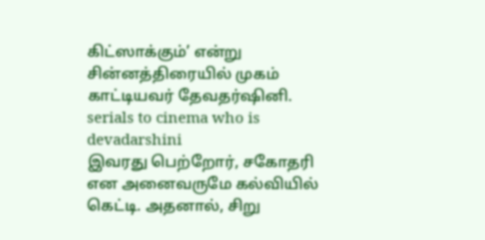கிட்ஸாக்கும்’ என்று சின்னத்திரையில் முகம் காட்டியவர் தேவதர்ஷினி. serials to cinema who is devadarshini
இவரது பெற்றோர், சகோதரி என அனைவருமே கல்வியில் கெட்டி. அதனால், சிறு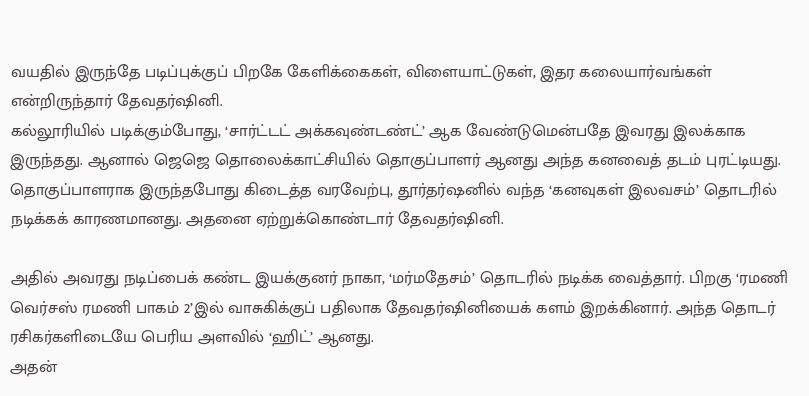வயதில் இருந்தே படிப்புக்குப் பிறகே கேளிக்கைகள், விளையாட்டுகள், இதர கலையார்வங்கள் என்றிருந்தார் தேவதர்ஷினி.
கல்லூரியில் படிக்கும்போது, ‘சார்ட்டட் அக்கவுண்டண்ட்’ ஆக வேண்டுமென்பதே இவரது இலக்காக இருந்தது. ஆனால் ஜெஜெ தொலைக்காட்சியில் தொகுப்பாளர் ஆனது அந்த கனவைத் தடம் புரட்டியது.
தொகுப்பாளராக இருந்தபோது கிடைத்த வரவேற்பு, தூர்தர்ஷனில் வந்த ‘கனவுகள் இலவசம்’ தொடரில் நடிக்கக் காரணமானது. அதனை ஏற்றுக்கொண்டார் தேவதர்ஷினி.

அதில் அவரது நடிப்பைக் கண்ட இயக்குனர் நாகா, ‘மர்மதேசம்’ தொடரில் நடிக்க வைத்தார். பிறகு ‘ரமணி வெர்சஸ் ரமணி பாகம் 2’இல் வாசுகிக்குப் பதிலாக தேவதர்ஷினியைக் களம் இறக்கினார். அந்த தொடர் ரசிகர்களிடையே பெரிய அளவில் ‘ஹிட்’ ஆனது.
அதன்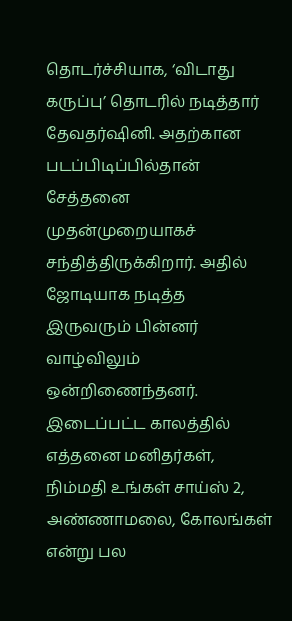தொடர்ச்சியாக, ‘விடாது கருப்பு’ தொடரில் நடித்தார் தேவதர்ஷினி. அதற்கான படப்பிடிப்பில்தான் சேத்தனை முதன்முறையாகச் சந்தித்திருக்கிறார். அதில் ஜோடியாக நடித்த இருவரும் பின்னர் வாழ்விலும் ஒன்றிணைந்தனர்.
இடைப்பட்ட காலத்தில் எத்தனை மனிதர்கள், நிம்மதி உங்கள் சாய்ஸ் 2, அண்ணாமலை, கோலங்கள் என்று பல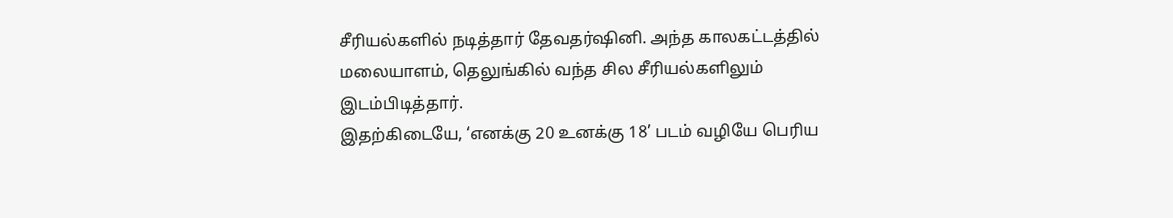சீரியல்களில் நடித்தார் தேவதர்ஷினி. அந்த காலகட்டத்தில் மலையாளம், தெலுங்கில் வந்த சில சீரியல்களிலும் இடம்பிடித்தார்.
இதற்கிடையே, ‘எனக்கு 20 உனக்கு 18’ படம் வழியே பெரிய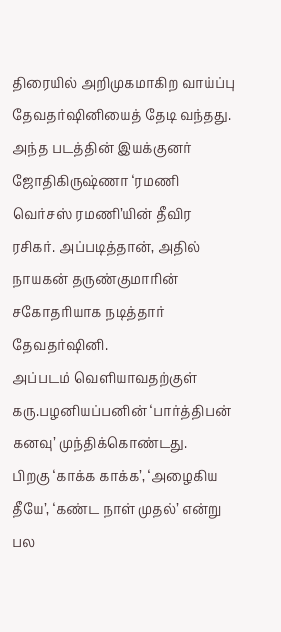திரையில் அறிமுகமாகிற வாய்ப்பு தேவதர்ஷினியைத் தேடி வந்தது. அந்த படத்தின் இயக்குனர் ஜோதிகிருஷ்ணா ‘ரமணி வெர்சஸ் ரமணி’யின் தீவிர ரசிகர். அப்படித்தான், அதில் நாயகன் தருண்குமாரின் சகோதரியாக நடித்தார் தேவதர்ஷினி.
அப்படம் வெளியாவதற்குள் கரு.பழனியப்பனின் ‘பார்த்திபன் கனவு’ முந்திக்கொண்டது.
பிறகு ‘காக்க காக்க’, ‘அழைகிய தீயே’, ‘கண்ட நாள் முதல்’ என்று பல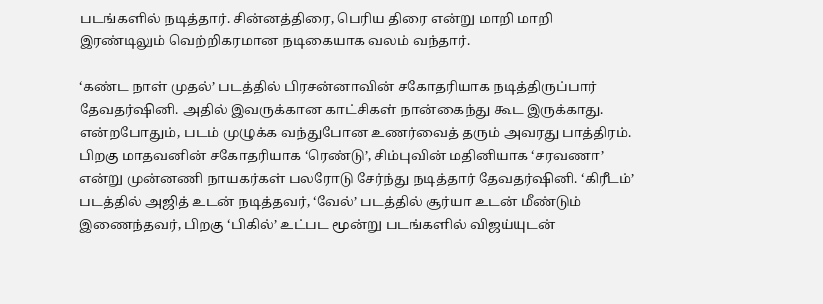படங்களில் நடித்தார். சின்னத்திரை, பெரிய திரை என்று மாறி மாறி இரண்டிலும் வெற்றிகரமான நடிகையாக வலம் வந்தார்.

‘கண்ட நாள் முதல்’ படத்தில் பிரசன்னாவின் சகோதரியாக நடித்திருப்பார் தேவதர்ஷினி. அதில் இவருக்கான காட்சிகள் நான்கைந்து கூட இருக்காது. என்றபோதும், படம் முழுக்க வந்துபோன உணர்வைத் தரும் அவரது பாத்திரம்.
பிறகு மாதவனின் சகோதரியாக ‘ரெண்டு’, சிம்புவின் மதினியாக ‘சரவணா’ என்று முன்னணி நாயகர்கள் பலரோடு சேர்ந்து நடித்தார் தேவதர்ஷினி. ‘கிரீடம்’ படத்தில் அஜித் உடன் நடித்தவர், ‘வேல்’ படத்தில் சூர்யா உடன் மீண்டும் இணைந்தவர், பிறகு ‘பிகில்’ உட்பட மூன்று படங்களில் விஜய்யுடன்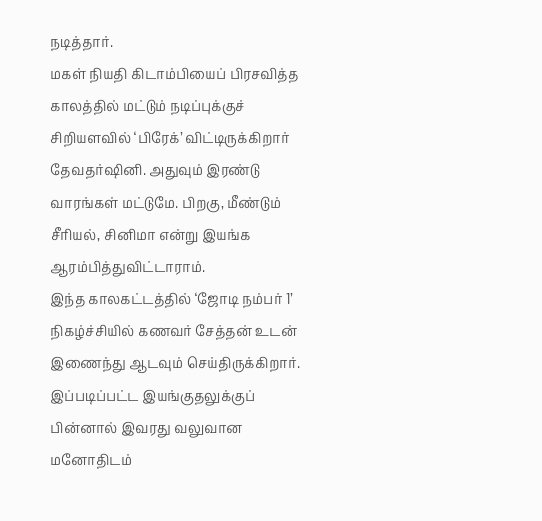நடித்தார்.
மகள் நியதி கிடாம்பியைப் பிரசவித்த காலத்தில் மட்டும் நடிப்புக்குச் சிறியளவில் ‘பிரேக்’ விட்டிருக்கிறார் தேவதர்ஷினி. அதுவும் இரண்டு வாரங்கள் மட்டுமே. பிறகு, மீண்டும் சீரியல், சினிமா என்று இயங்க ஆரம்பித்துவிட்டாராம்.
இந்த காலகட்டத்தில் ‘ஜோடி நம்பர் 1’ நிகழ்ச்சியில் கணவர் சேத்தன் உடன் இணைந்து ஆடவும் செய்திருக்கிறார். இப்படிப்பட்ட இயங்குதலுக்குப் பின்னால் இவரது வலுவான மனோதிடம்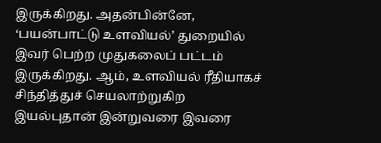இருக்கிறது. அதன்பின்னே, ‘பயன்பாட்டு உளவியல்’ துறையில் இவர் பெற்ற முதுகலைப் பட்டம் இருக்கிறது. ஆம், உளவியல் ரீதியாகச் சிந்தித்துச் செயலாற்றுகிற இயல்புதான் இன்றுவரை இவரை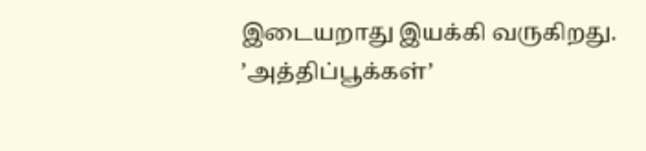இடையறாது இயக்கி வருகிறது.
’அத்திப்பூக்கள்’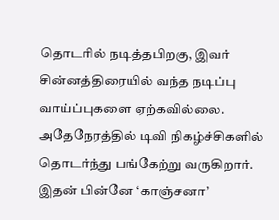தொடரில் நடித்தபிறகு, இவர் சின்னத்திரையில் வந்த நடிப்பு வாய்ப்புகளை ஏற்கவில்லை. அதேநேரத்தில் டிவி நிகழ்ச்சிகளில் தொடர்ந்து பங்கேற்று வருகிறார். இதன் பின்னே ‘காஞ்சனா’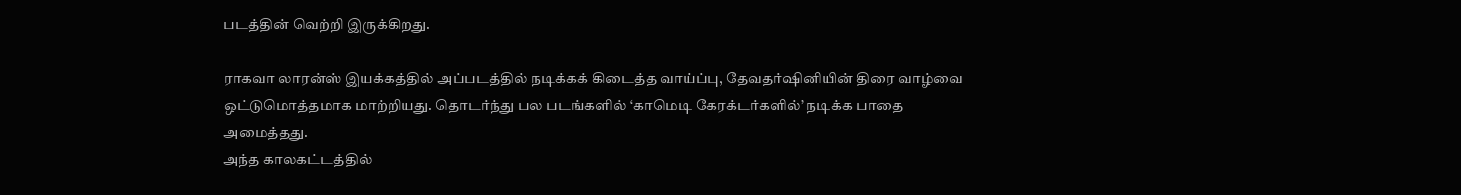படத்தின் வெற்றி இருக்கிறது.

ராகவா லாரன்ஸ் இயக்கத்தில் அப்படத்தில் நடிக்கக் கிடைத்த வாய்ப்பு, தேவதர்ஷினியின் திரை வாழ்வை ஒட்டுமொத்தமாக மாற்றியது. தொடர்ந்து பல படங்களில் ‘காமெடி கேரக்டர்களில்’ நடிக்க பாதை அமைத்தது.
அந்த காலகட்டத்தில்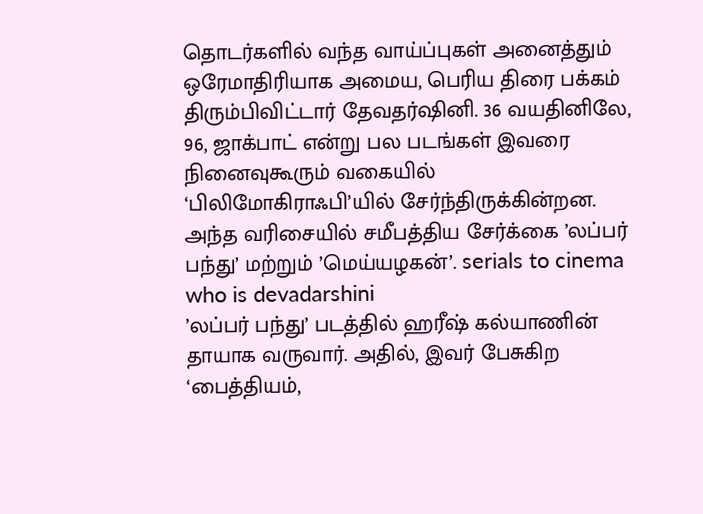தொடர்களில் வந்த வாய்ப்புகள் அனைத்தும் ஒரேமாதிரியாக அமைய, பெரிய திரை பக்கம் திரும்பிவிட்டார் தேவதர்ஷினி. 36 வயதினிலே, 96, ஜாக்பாட் என்று பல படங்கள் இவரை நினைவுகூரும் வகையில் ‘பிலிமோகிராஃபி’யில் சேர்ந்திருக்கின்றன. அந்த வரிசையில் சமீபத்திய சேர்க்கை ’லப்பர் பந்து’ மற்றும் ’மெய்யழகன்’. serials to cinema who is devadarshini
’லப்பர் பந்து’ படத்தில் ஹரீஷ் கல்யாணின் தாயாக வருவார். அதில், இவர் பேசுகிற ‘பைத்தியம்,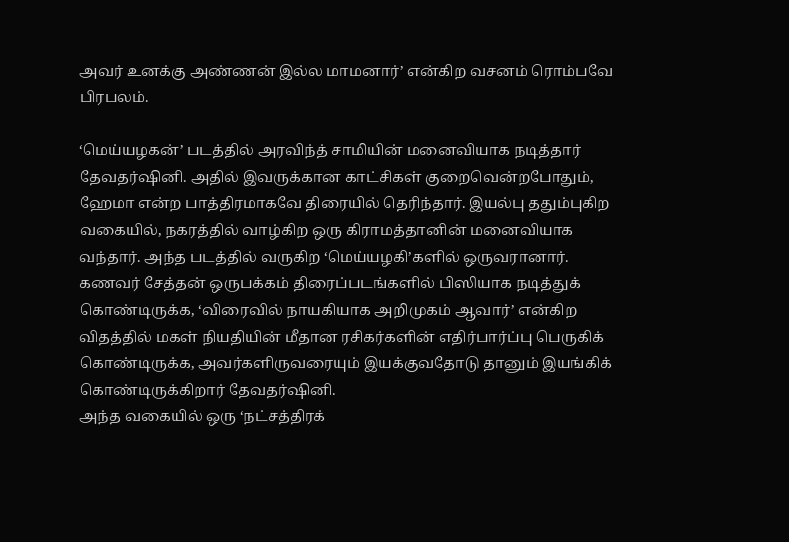அவர் உனக்கு அண்ணன் இல்ல மாமனார்’ என்கிற வசனம் ரொம்பவே பிரபலம்.

‘மெய்யழகன்’ படத்தில் அரவிந்த் சாமியின் மனைவியாக நடித்தார் தேவதர்ஷினி. அதில் இவருக்கான காட்சிகள் குறைவென்றபோதும், ஹேமா என்ற பாத்திரமாகவே திரையில் தெரிந்தார். இயல்பு ததும்புகிற வகையில், நகரத்தில் வாழ்கிற ஒரு கிராமத்தானின் மனைவியாக வந்தார். அந்த படத்தில் வருகிற ‘மெய்யழகி’களில் ஒருவரானார்.
கணவர் சேத்தன் ஒருபக்கம் திரைப்படங்களில் பிஸியாக நடித்துக் கொண்டிருக்க, ‘விரைவில் நாயகியாக அறிமுகம் ஆவார்’ என்கிற விதத்தில் மகள் நியதியின் மீதான ரசிகர்களின் எதிர்பார்ப்பு பெருகிக் கொண்டிருக்க, அவர்களிருவரையும் இயக்குவதோடு தானும் இயங்கிக் கொண்டிருக்கிறார் தேவதர்ஷினி.
அந்த வகையில் ஒரு ‘நட்சத்திரக்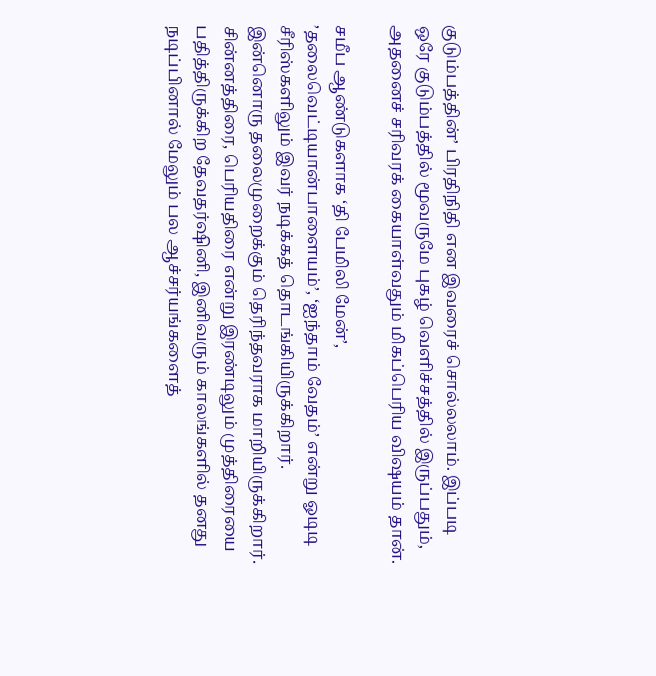குடும்பத்தின்’ பிரதிநிதி என இவரைச் சொல்லலாம். இப்படி ஒரே குடும்பத்தில் மூவருமே புகழ் வெளிச்சத்தில் இருப்பதும், அதனைச் சரிவரக் கையாள்வதும் மிகப்பெரிய விஷயம் தான்.

சமீப ஆண்டுகளாக ‘தி பேமிலி மேன்’, ’தலைவெட்டியான்பாளையம்’, ‘ஐந்தாம் வேதம்’ என்று ஓடிடி சீரிஸ்களிலும் இவர் நடிக்கத் தொடங்கியிருக்கிறார். இன்னொரு தலைமுறைக்கும் தெரிந்தவராக மாறியிருக்கிறார்.
சின்னத்திரை, பெரியதிரை என்று இரண்டிலும் முத்திரையை பதித்திருக்கிற தேவதர்ஷினி, இனிவரும் காலங்களில் தனது நடிப்பினால் மேலும் பல ஆச்சர்யங்களைத்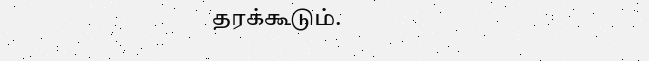தரக்கூடும்.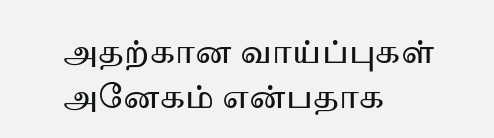அதற்கான வாய்ப்புகள் அனேகம் என்பதாக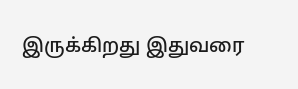இருக்கிறது இதுவரை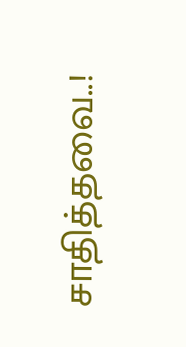சாதித்தவை..!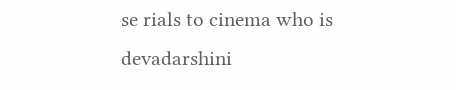se rials to cinema who is devadarshini